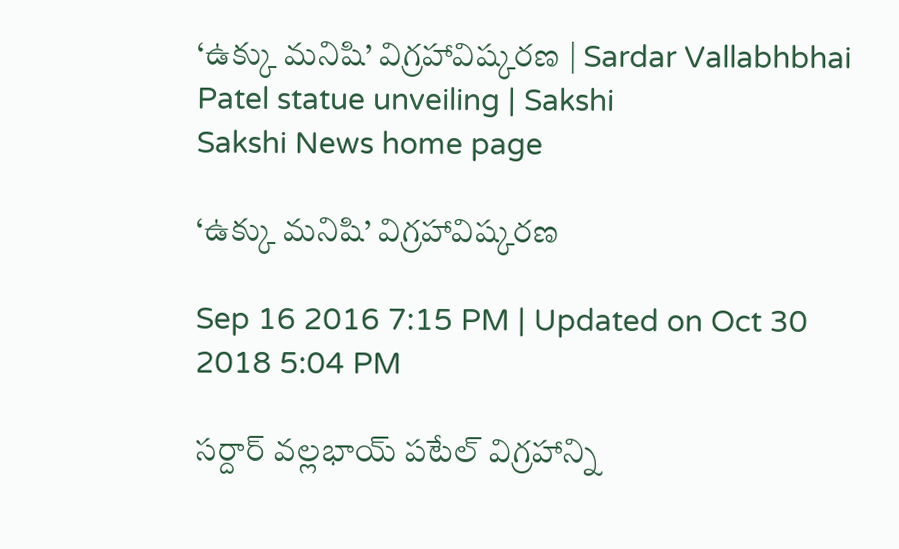‘ఉక్కు మనిషి’ విగ్రహావిష్కరణ | Sardar Vallabhbhai Patel statue unveiling | Sakshi
Sakshi News home page

‘ఉక్కు మనిషి’ విగ్రహావిష్కరణ

Sep 16 2016 7:15 PM | Updated on Oct 30 2018 5:04 PM

సర్దార్ వల్లభాయ్ పటేల్ విగ్రహాన్ని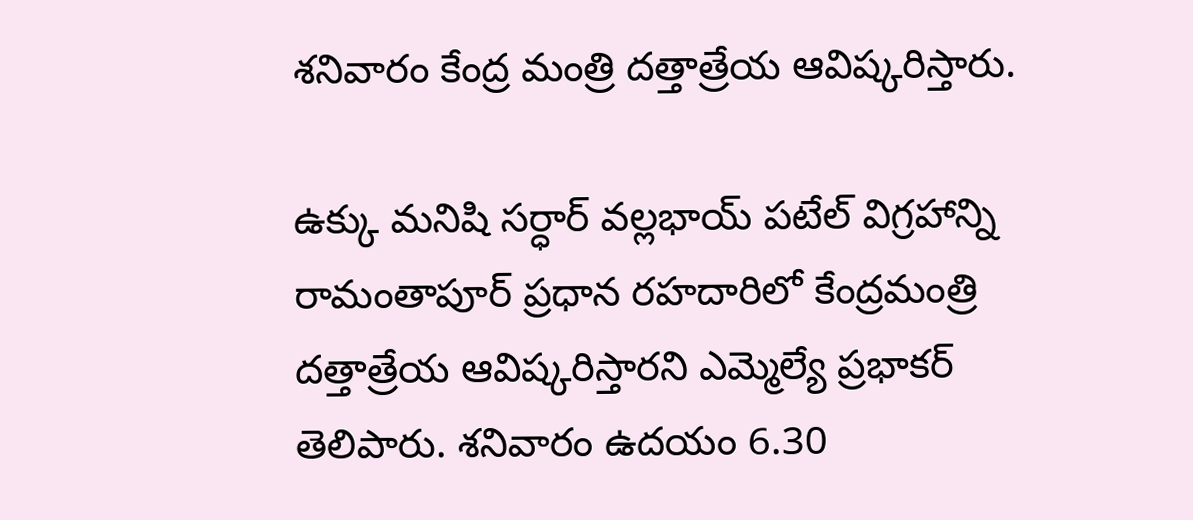శనివారం కేంద్ర మంత్రి దత్తాత్రేయ ఆవిష్కరిస్తారు.

ఉక్కు మనిషి సర్ధార్ వల్లభాయ్ పటేల్ విగ్రహాన్ని రామంతాపూర్ ప్రధాన రహదారిలో కేంద్రమంత్రి దత్తాత్రేయ ఆవిష్కరిస్తారని ఎమ్మెల్యే ప్రభాకర్ తెలిపారు. శనివారం ఉదయం 6.30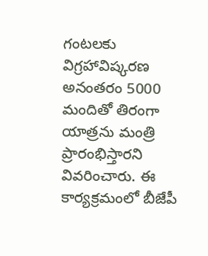గంటలకు విగ్రహావిష్కరణ అనంతరం 5000 మందితో తిరంగా యాత్రను మంత్రి ప్రారంభిస్తారని వివరించారు. ఈ కార్యక్రమంలో బీజేపీ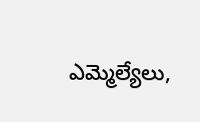ఎమ్మెల్యేలు,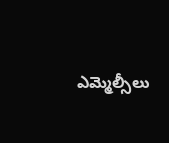ఎమ్మెల్సీలు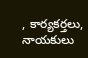, కార్యకర్తలు, నాయకులు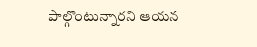పాల్గొంటున్నారని ఆయన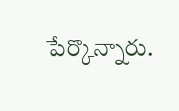పేర్కొన్నారు.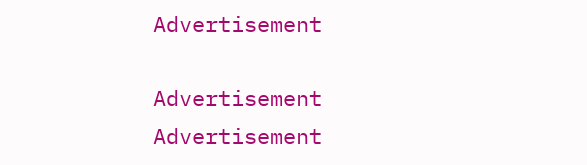Advertisement

Advertisement
Advertisement